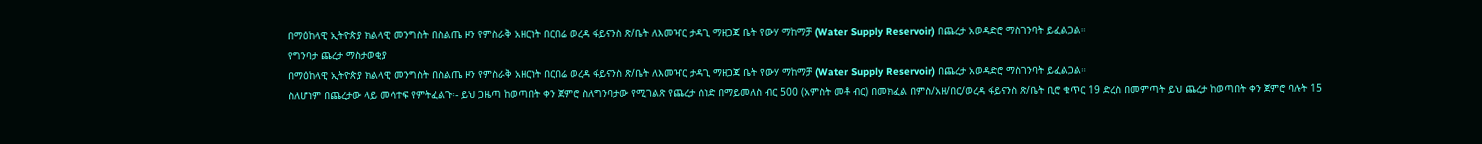በማዕከላዊ ኢትዮጵያ ክልላዊ መንግስት በስልጤ ዞን የምስራቅ አዘርነት በርበሬ ወረዳ ፋይናንስ ጽ/ቤት ለእመዣር ታዳጊ ማዘጋጃ ቤት የውሃ ማከማቻ (Water Supply Reservoir) በጨረታ አወዳድሮ ማስገንባት ይፈልጋል።
የግንባታ ጨረታ ማስታወቂያ
በማዕከላዊ ኢትዮጵያ ክልላዊ መንግስት በስልጤ ዞን የምስራቅ አዘርነት በርበሬ ወረዳ ፋይናንስ ጽ/ቤት ለእመዣር ታዳጊ ማዘጋጃ ቤት የውሃ ማከማቻ (Water Supply Reservoir) በጨረታ አወዳድሮ ማስገንባት ይፈልጋል።
ስለሆነም በጨረታው ላይ መሳተፍ የምትፈልጉ፡- ይህ ጋዜጣ ከወጣበት ቀን ጀምሮ ስለግንባታው የሚገልጽ የጨረታ ሰነድ በማይመለስ ብር 500 (አምስት መቶ ብር) በመክፈል በምስ/አዘ/በር/ወረዳ ፋይናንስ ጽ/ቤት ቢሮ ቁጥር 19 ድረስ በመምጣት ይህ ጨረታ ከወጣበት ቀን ጀምሮ ባሉት 15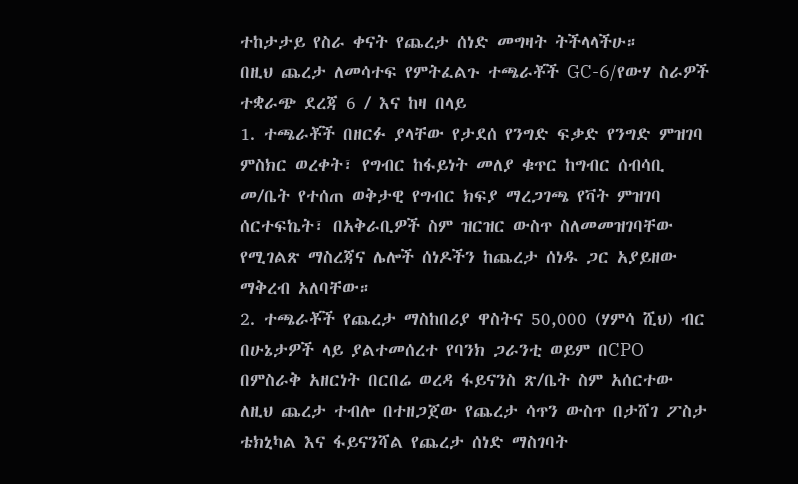ተከታታይ የስራ ቀናት የጨረታ ሰነድ መግዛት ትችላላችሁ።
በዚህ ጨረታ ለመሳተፍ የምትፈልጉ ተጫራቾች GC-6/የውሃ ስራዎች ተቋራጭ ደረጃ 6 / እና ከዛ በላይ
1. ተጫራቾች በዘርፉ ያላቸው የታደሰ የንግድ ፍቃድ የንግድ ምዝገባ ምስክር ወረቀት፣ የግብር ከፋይነት መለያ ቁጥር ከግብር ሰብሳቢ መ/ቤት የተሰጠ ወቅታዊ የግብር ክፍያ ማረጋገጫ የቫት ምዝገባ ሰርተፍኬት፣ በአቅራቢዎች ስም ዝርዝር ውስጥ ስለመመዝገባቸው የሚገልጽ ማስረጃና ሌሎች ሰነዶችን ከጨረታ ሰነዱ ጋር አያይዘው ማቅረብ አለባቸው።
2. ተጫራቾች የጨረታ ማስከበሪያ ዋስትና 50,000 (ሃምሳ ሺህ) ብር በሁኔታዎች ላይ ያልተመሰረተ የባንክ ጋራንቲ ወይም በCPO በምስራቅ አዘርነት በርበሬ ወረዳ ፋይናንስ ጽ/ቤት ስም አሰርተው ለዚህ ጨረታ ተብሎ በተዘጋጀው የጨረታ ሳጥን ውስጥ በታሸገ ፖስታ ቴክኒካል እና ፋይናንሻል የጨረታ ሰነድ ማስገባት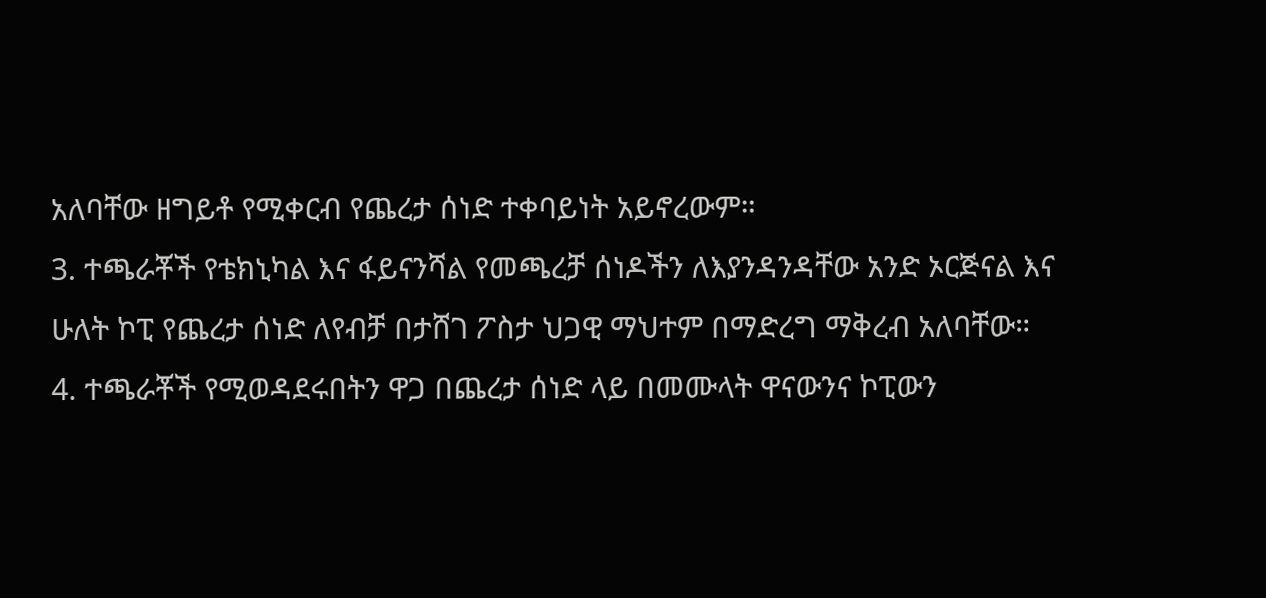አለባቸው ዘግይቶ የሚቀርብ የጨረታ ሰነድ ተቀባይነት አይኖረውም።
3. ተጫራቾች የቴክኒካል እና ፋይናንሻል የመጫረቻ ሰነዶችን ለእያንዳንዳቸው አንድ ኦርጅናል እና ሁለት ኮፒ የጨረታ ሰነድ ለየብቻ በታሸገ ፖስታ ህጋዊ ማህተም በማድረግ ማቅረብ አለባቸው።
4. ተጫራቾች የሚወዳደሩበትን ዋጋ በጨረታ ሰነድ ላይ በመሙላት ዋናውንና ኮፒውን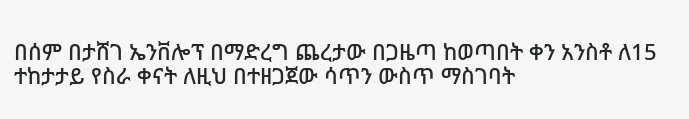በሰም በታሸገ ኤንቨሎፕ በማድረግ ጨረታው በጋዜጣ ከወጣበት ቀን አንስቶ ለ15 ተከታታይ የስራ ቀናት ለዚህ በተዘጋጀው ሳጥን ውስጥ ማስገባት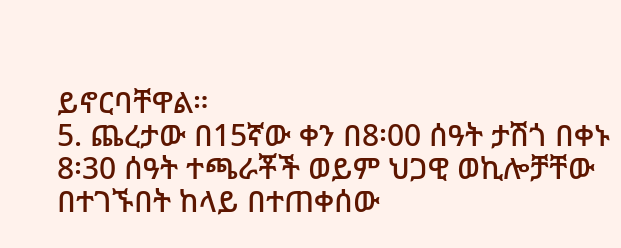ይኖርባቸዋል።
5. ጨረታው በ15ኛው ቀን በ8፡00 ሰዓት ታሽጎ በቀኑ 8፡30 ሰዓት ተጫራቾች ወይም ህጋዊ ወኪሎቻቸው በተገኙበት ከላይ በተጠቀሰው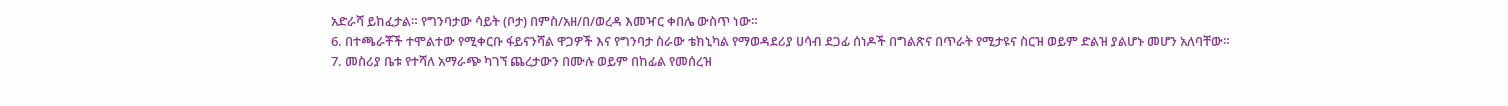አድራሻ ይከፈታል። የግንባታው ሳይት (ቦታ) በምስ/አዘ/በ/ወረዳ እመዣር ቀበሌ ውስጥ ነው።
6. በተጫራቾች ተሞልተው የሚቀርቡ ፋይናንሻል ዋጋዎች እና የግንባታ ስራው ቴክኒካል የማወዳደሪያ ሀሳብ ደጋፊ ሰነዶች በግልጽና በጥራት የሚታዩና ስርዝ ወይም ድልዝ ያልሆኑ መሆን አለባቸው።
7. መስሪያ ቤቱ የተሻለ አማራጭ ካገኘ ጨረታውን በሙሉ ወይም በከፊል የመሰረዝ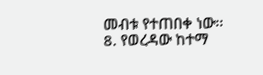መብቱ የተጠበቀ ነው፡፡
8. የወረዳው ከተማ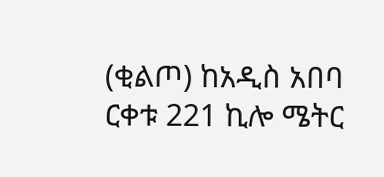(ቂልጦ) ከአዲስ አበባ ርቀቱ 221 ኪሎ ሜትር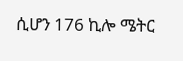ሲሆን 176 ኪሎ ሜትር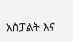አስፓልት እና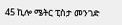45 ኪሎ ሜትር ፒስታ መንገድ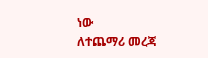ነው
ለተጨማሪ መረጃ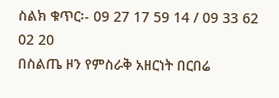ስልክ ቁጥር፡- 09 27 17 59 14 / 09 33 62 02 20
በስልጤ ዞን የምስራቅ አዘርነት በርበሬ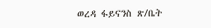ወረዳ ፋይናንስ ጽ/ቤት